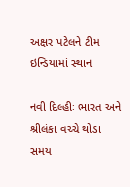અક્ષર પટેલને ટીમ ઇન્ડિયામાં સ્થાન

નવી દિલ્હીઃ ભારત અને શ્રીલંકા વચ્ચે થોડા સમય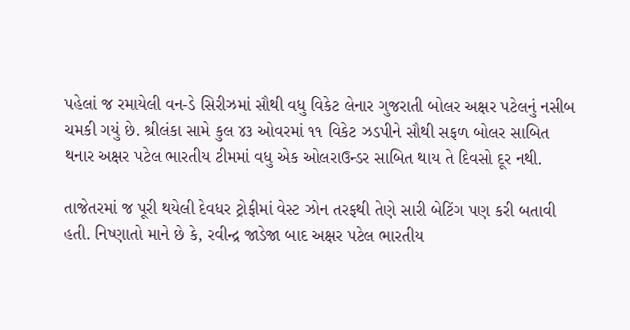પહેલાં જ રમાયેલી વન-ડે સિરીઝમાં સૌથી વધુ વિકેટ લેનાર ગુજરાતી બોલર અક્ષર પટેલનું નસીબ ચમકી ગયું છે. શ્રીલંકા સામે કુલ ૪૩ ઓવરમાં ૧૧ વિકેટ ઝડપીને સૌથી સફળ બોલર સાબિત થનાર અક્ષર પટેલ ભારતીય ટીમમાં વધુ એક ઓલરાઉન્ડર સાબિત થાય તે દિવસો દૂર નથી.

તાજેતરમાં જ પૂરી થયેલી દેવધર ટ્રોફીમાં વેસ્ટ ઝોન તરફથી તેણે સારી બેટિંગ પણ કરી બતાવી હતી. નિષ્ણાતો માને છે કે, રવીન્દ્ર જાડેજા બાદ અક્ષર પટેલ ભારતીય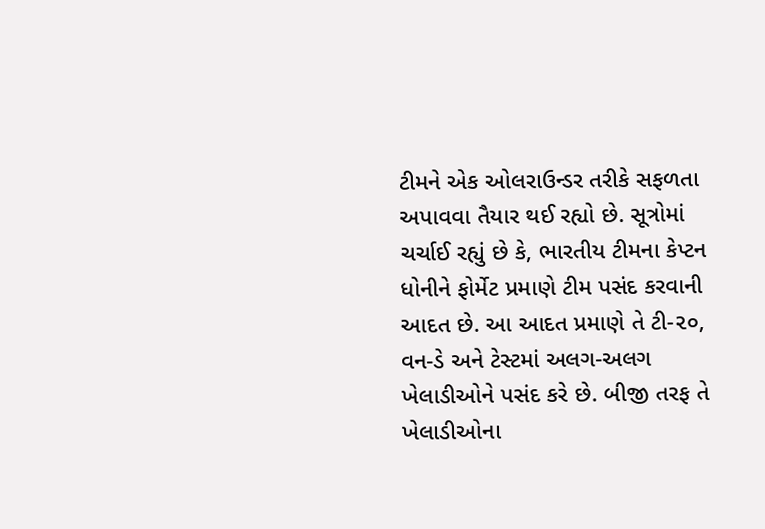ટીમને એક ઓલરાઉન્ડર તરીકે સફળતા અપાવવા તૈયાર થઈ રહ્યો છે. સૂત્રોમાં ચર્ચાઈ રહ્યું છે કે, ભારતીય ટીમના કેપ્ટન ધોનીને ફોર્મેટ પ્રમાણે ટીમ પસંદ કરવાની આદત છે. આ આદત પ્રમાણે તે ટી-૨૦, વન-ડે અને ટેસ્ટમાં અલગ-અલગ ખેલાડીઓને પસંદ કરે છે. બીજી તરફ તે ખેલાડીઓના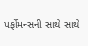પર્ફોમન્સની સાથે સાથે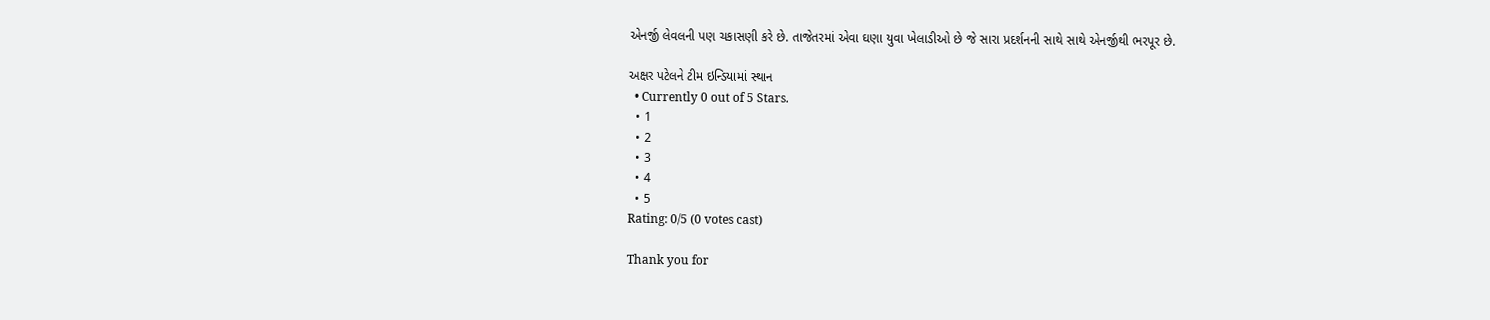એનર્જી લેવલની પણ ચકાસણી કરે છે. તાજેતરમાં એવા ઘણા યુવા ખેલાડીઓ છે જે સારા પ્રદર્શનની સાથે સાથે એનર્જીથી ભરપૂર છે.

અક્ષર પટેલને ટીમ ઇન્ડિયામાં સ્થાન
  • Currently 0 out of 5 Stars.
  • 1
  • 2
  • 3
  • 4
  • 5
Rating: 0/5 (0 votes cast)

Thank you for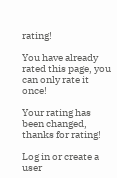rating!

You have already rated this page, you can only rate it once!

Your rating has been changed, thanks for rating!

Log in or create a user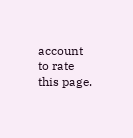account to rate this page.